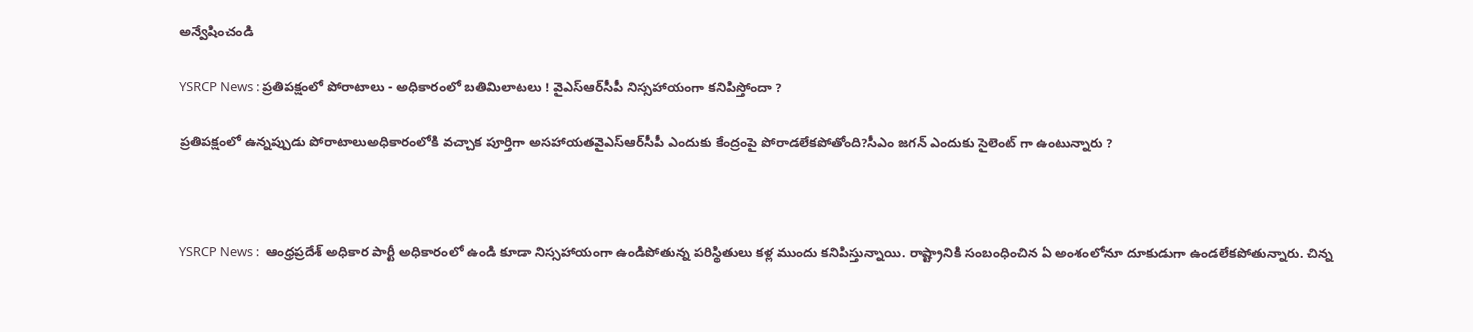అన్వేషించండి

YSRCP News : ప్రతిపక్షంలో పోరాటాలు - అధికారంలో బతిమిలాటలు ! వైఎస్ఆర్‌సీపీ నిస్సహాయంగా కనిపిస్తోందా ?

ప్రతిపక్షంలో ఉన్నప్పుడు పోరాటాలుఅధికారంలోకి వచ్చాక పూర్తిగా అసహాయతవైఎస్ఆర్‌సీపీ ఎందుకు కేంద్రంపై పోరాడలేకపోతోంది?సీఎం జగన్ ఎందుకు సైలెంట్ గా ఉంటున్నారు ?



YSRCP News :  ఆంధ్రప్రదేశ్ అధికార పార్టీ అధికారంలో ఉండి కూడా నిస్సహాయంగా ఉండిపోతున్న పరిస్థితులు కళ్ల ముందు కనిపిస్తున్నాయి. రాష్ట్రానికి సంబంధించిన ఏ అంశంలోనూ దూకుడుగా ఉండలేకపోతున్నారు. చిన్న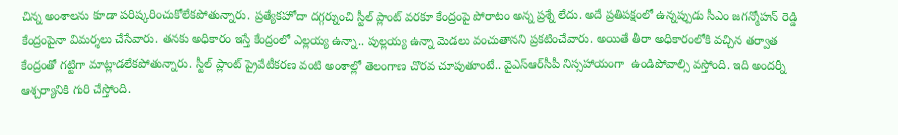చిన్న అంశాలను కూడా పరిష్కరించుకోలేకపోతున్నారు. ప్రత్యేకహోదా దగ్గర్నుంచి స్టీల్ ప్లాంట్ వరకూ కేంద్రంపై పోరాటం అన్న ప్రశ్నే లేదు. అదే ప్రతిపక్షంలో ఉన్నప్పుడు సీఎం జగన్మోహన్ రెడ్డి కేంద్రంపైనా విమర్శలు చేసేవారు. తనకు అధికారం ఇస్తే కేంద్రంలో ఎల్లయ్య ఉన్నా.. పుల్లయ్య ఉన్నా మెడలు వంచుతానని ప్రకటించేవారు. అయితే తీరా అధికారంలోకి వచ్చిన తర్వాత కేంద్రంతో గట్టిగా మాట్లాడలేకపోతున్నారు. స్టీల్ ప్లాంట్ ప్రైవేటీకరణ వంటి అంశాల్లో తెలంగాణ చొరవ చూపుతూంటే.. వైఎస్ఆర్‌సీపీ నిస్సహాయంగా  ఉండిపోవాల్సి వస్తోంది. ఇది అందర్నీ ఆశ్చర్యానికి గురి చేస్తోంది.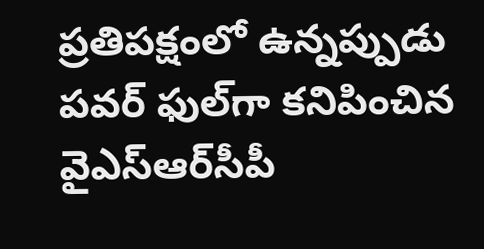ప్రతిపక్షంలో ఉన్నప్పుడు పవర్ ఫుల్‌గా కనిపించిన వైఎస్ఆర్‌సీపీ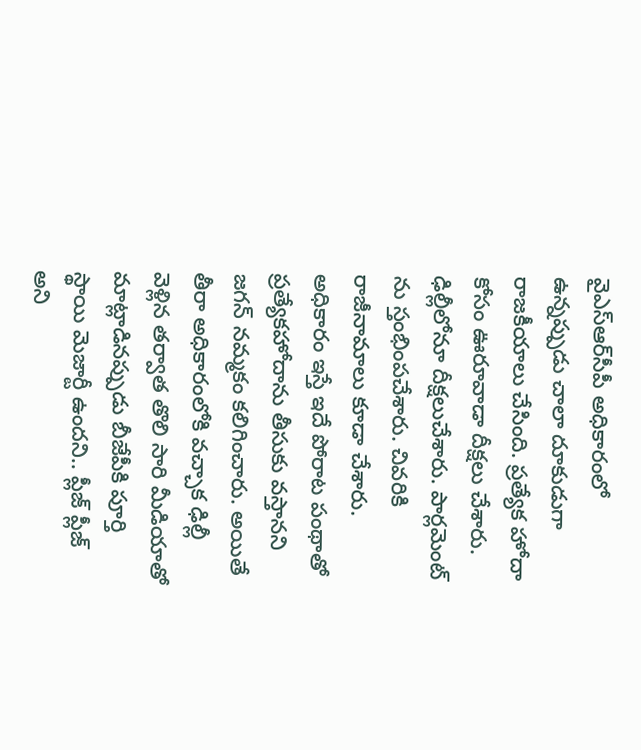వైఎస్ఆర్‌సీపీ అధికారంలో ఉన్నప్పుడు చాలా దూకుడుగా రాజకీయాలు చేసింది. ప్రత్యేక హోదా కోసం ఊరూవాడా దీక్షలు చేశారు. ఢిల్లీలోనూ దీక్షలుచేశారు. పార్లమెంట్ ను స్తంభింపచేశారు. చివరికి రాజీనామాలు కూడా చేశారు. అధికారం ఇస్తే ఇదే పోరాట పంథాతో ప్రత్యేకహోదాను తీసుకు వస్తానని జగన్ నమ్మకం కలిగించారు. అయితే తీరా అధికారంలోకి వచ్చాక ఢిల్లీ వెళ్లిన తర్వాత తొలి సారి మీడియాతో మాట్లాడినప్పుడు బీజేపీకి పూర్తి స్థాయి మెజార్టీ ఉందని.. ప్లీజ్ ప్లీజ్ అని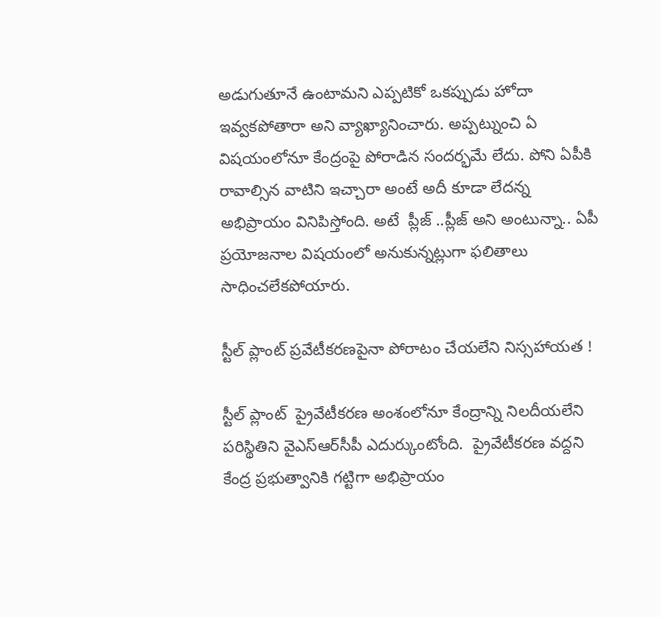అడుగుతూనే ఉంటామని ఎప్పటికో ఒకప్పుడు హోదా ఇవ్వకపోతారా అని వ్యాఖ్యానించారు. అప్పట్నుంచి ఏ విషయంలోనూ కేంద్రంపై పోరాడిన సందర్భమే లేదు. పోని ఏపీకి రావాల్సిన వాటిని ఇచ్చారా అంటే అదీ కూడా లేదన్న అభిప్రాయం వినిపిస్తోంది. అటే  ప్లీజ్ ..ప్లీజ్ అని అంటున్నా.. ఏపీ ప్రయోజనాల విషయంలో అనుకున్నట్లుగా ఫలితాలు సాధించలేకపోయారు.

స్టీల్ ప్లాంట్ ప్రవేటీకరణపైనా పోరాటం చేయలేని నిస్సహాయత !

స్టీల్ ప్లాంట్  ప్రైవేటీకరణ అంశంలోనూ కేంద్రాన్ని నిలదీయలేని పరిస్థితిని వైఎస్ఆర్‌సీపీ ఎదుర్కుంటోంది.  ప్రైవేటీకరణ వద్దని కేంద్ర ప్రభుత్వానికి గట్టిగా అభిప్రాయం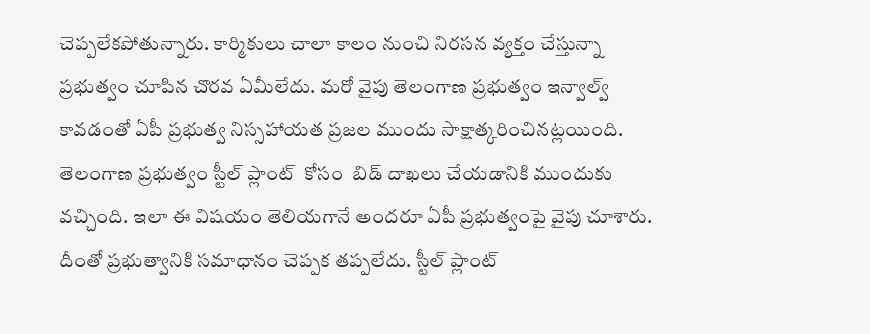చెప్పలేకపోతున్నారు. కార్మికులు చాలా కాలం నుంచి నిరసన వ్యక్తం చేస్తున్నా ప్రభుత్వం చూపిన చొరవ ఏమీలేదు. మరో వైపు తెలంగాణ ప్రభుత్వం ఇన్వాల్వ్ కావడంతో ఏపీ ప్రభుత్వ నిస్సహాయత ప్రజల ముందు సాక్షాత్కరించినట్లయింది. తెలంగాణ ప్రభుత్వం స్టీల్ ప్లాంట్  కోసం  బిడ్ దాఖలు చేయడానికి ముందుకు వచ్చింది. ఇలా ఈ విషయం తెలియగానే అందరూ ఏపీ ప్రభుత్వంపై వైపు చూశారు. దీంతో ప్రభుత్వానికి సమాధానం చెప్పక తప్పలేదు. స్టీల్ ప్లాంట్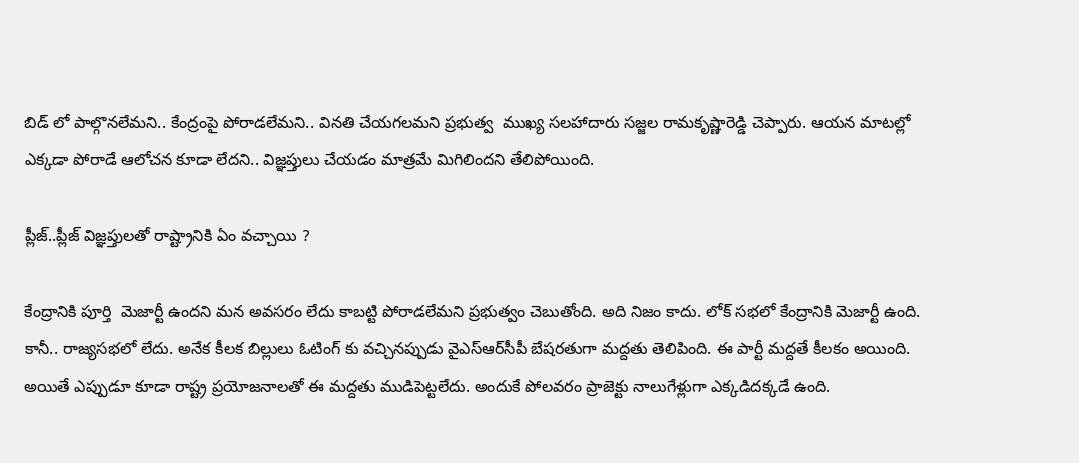బిడ్ లో పాల్గొనలేమని.. కేంద్రంపై పోరాడలేమని.. వినతి చేయగలమని ప్రభుత్వ  ముఖ్య సలహాదారు సజ్జల రామకృష్ణారెడ్డి చెప్పారు. ఆయన మాటల్లో ఎక్కడా పోరాడే ఆలోచన కూడా లేదని.. విజ్ఞప్తులు చేయడం మాత్రమే మిగిలిందని తేలిపోయింది.

ప్లీజ్..ప్లీజ్ విజ్ఞప్తులతో రాష్ట్రానికి ఏం వచ్చాయి ?

కేంద్రానికి పూర్తి  మెజార్టీ ఉందని మన అవసరం లేదు కాబట్టి పోరాడలేమని ప్రభుత్వం చెబుతోంది. అది నిజం కాదు. లోక్ సభలో కేంద్రానికి మెజార్టీ ఉంది. కానీ.. రాజ్యసభలో లేదు. అనేక కీలక బిల్లులు ఓటింగ్ కు వచ్చినప్పుడు వైఎస్ఆర్‌సీపీ బేషరతుగా మద్దతు తెలిపింది. ఈ పార్టీ మద్దతే కీలకం అయింది. అయితే ఎప్పుడూ కూడా రాష్ట్ర ప్రయోజనాలతో ఈ మద్దతు ముడిపెట్టలేదు. అందుకే పోలవరం ప్రాజెక్టు నాలుగేళ్లుగా ఎక్కడిదక్కడే ఉంది.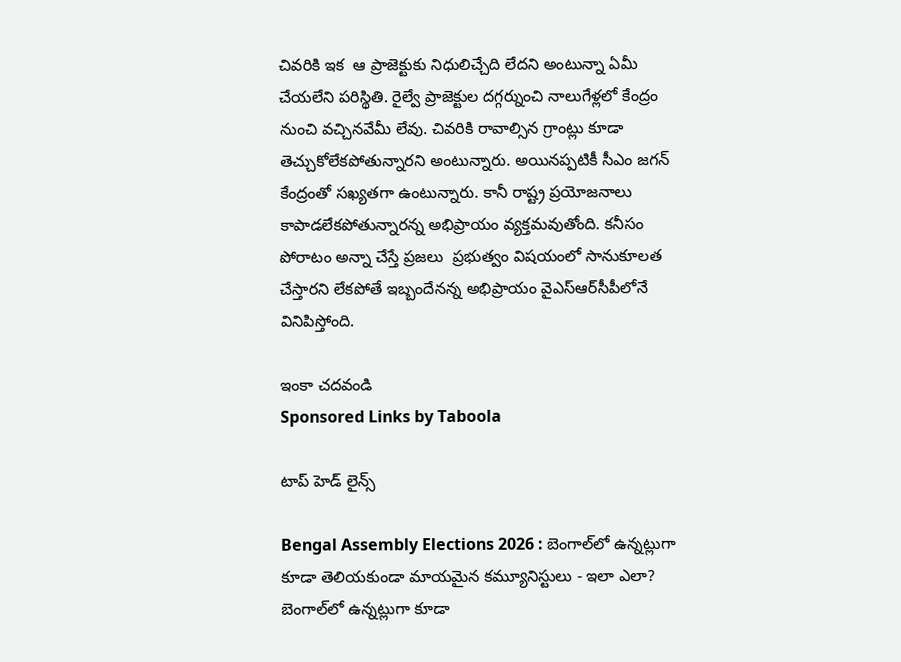చివరికి ఇక  ఆ ప్రాజెక్టుకు నిధులిచ్చేది లేదని అంటున్నా ఏమీ చేయలేని పరిస్థితి. రైల్వే ప్రాజెక్టుల దగ్గర్నుంచి నాలుగేళ్లలో కేంద్రం నుంచి వచ్చినవేమీ లేవు. చివరికి రావాల్సిన గ్రాంట్లు కూడా తెచ్చుకోలేకపోతున్నారని అంటున్నారు. అయినప్పటికీ సీఎం జగన్ కేంద్రంతో సఖ్యతగా ఉంటున్నారు. కానీ రాష్ట్ర ప్రయోజనాలు కాపాడలేకపోతున్నారన్న అభిప్రాయం వ్యక్తమవుతోంది. కనీసం పోరాటం అన్నా చేస్తే ప్రజలు  ప్రభుత్వం విషయంలో సానుకూలత చేస్తారని లేకపోతే ఇబ్బందేనన్న అభిప్రాయం వైఎస్ఆర్‌సీపీలోనే వినిపిస్తోంది.

ఇంకా చదవండి
Sponsored Links by Taboola

టాప్ హెడ్ లైన్స్

Bengal Assembly Elections 2026 : బెంగాల్‌లో ఉన్నట్లుగా కూడా తెలియకుండా మాయమైన కమ్యూనిస్టులు - ఇలా ఎలా?
బెంగాల్‌లో ఉన్నట్లుగా కూడా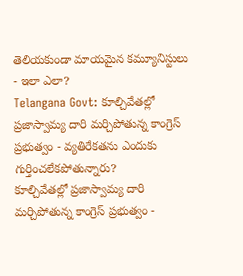తెలియకుండా మాయమైన కమ్యూనిస్టులు - ఇలా ఎలా?
Telangana Govt: కూల్చివేతల్లో ప్రజాస్వామ్య దారి మర్చిపోతున్న కాంగ్రెస్ ప్రభుత్వం - వ్యతిరేకతను ఎందుకు గుర్తించలేకపోతున్నారు?
కూల్చివేతల్లో ప్రజాస్వామ్య దారి మర్చిపోతున్న కాంగ్రెస్ ప్రభుత్వం -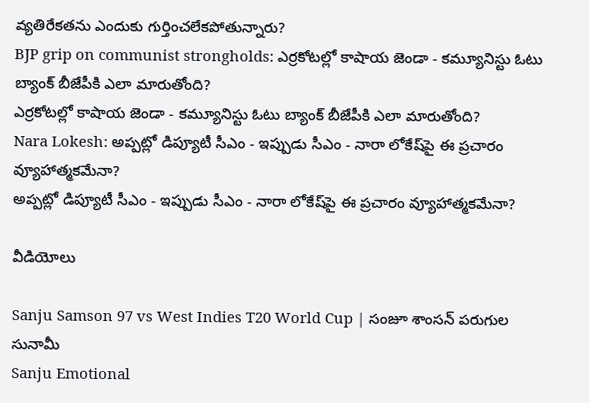వ్యతిరేకతను ఎందుకు గుర్తించలేకపోతున్నారు?
BJP grip on communist strongholds: ఎర్రకోటల్లో కాషాయ జెండా - కమ్యూనిస్టు ఓటు బ్యాంక్ బీజేపీకి ఎలా మారుతోంది?
ఎర్రకోటల్లో కాషాయ జెండా - కమ్యూనిస్టు ఓటు బ్యాంక్ బీజేపీకి ఎలా మారుతోంది?
Nara Lokesh: అప్పట్లో డిప్యూటీ సీఎం - ఇప్పుడు సీఎం - నారా లోకేష్‌పై ఈ ప్రచారం వ్యూహాత్మకమేనా?
అప్పట్లో డిప్యూటీ సీఎం - ఇప్పుడు సీఎం - నారా లోకేష్‌పై ఈ ప్రచారం వ్యూహాత్మకమేనా?

వీడియోలు

Sanju Samson 97 vs West Indies T20 World Cup | సంజూ శాంసన్ పరుగుల సునామీ
Sanju Emotional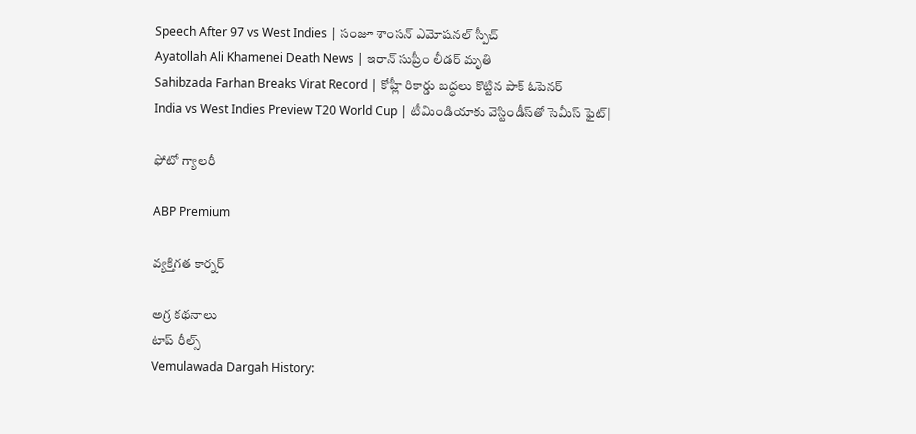Speech After 97 vs West Indies | సంజూ శాంసన్ ఎమోషనల్ స్పీచ్
Ayatollah Ali Khamenei Death News | ఇరాన్ సుప్రీం లీడర్ మృతి
Sahibzada Farhan Breaks Virat Record | కోహ్లీ రికార్డు బద్ధలు కొట్టిన పాక్ ఓపెనర్
India vs West Indies Preview T20 World Cup | టీమిండియాకు వెస్టిండీస్‌తో సెమీస్ ఫైట్|

ఫోటో గ్యాలరీ

ABP Premium

వ్యక్తిగత కార్నర్

అగ్ర కథనాలు
టాప్ రీల్స్
Vemulawada Dargah History: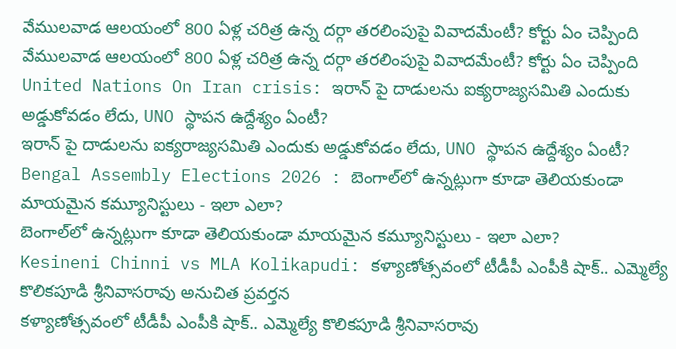వేములవాడ ఆలయంలో 800 ఏళ్ల చరిత్ర ఉన్న దర్గా తరలింపుపై వివాదమేంటీ? కోర్టు ఏం చెప్పింది
వేములవాడ ఆలయంలో 800 ఏళ్ల చరిత్ర ఉన్న దర్గా తరలింపుపై వివాదమేంటీ? కోర్టు ఏం చెప్పింది
United Nations On Iran crisis: ఇరాన్ పై దాడులను ఐక్యరాజ్యసమితి ఎందుకు అడ్డుకోవడం లేదు, UNO స్థాపన ఉద్దేశ్యం ఏంటీ?
ఇరాన్ పై దాడులను ఐక్యరాజ్యసమితి ఎందుకు అడ్డుకోవడం లేదు, UNO స్థాపన ఉద్దేశ్యం ఏంటీ?
Bengal Assembly Elections 2026 : బెంగాల్‌లో ఉన్నట్లుగా కూడా తెలియకుండా మాయమైన కమ్యూనిస్టులు - ఇలా ఎలా?
బెంగాల్‌లో ఉన్నట్లుగా కూడా తెలియకుండా మాయమైన కమ్యూనిస్టులు - ఇలా ఎలా?
Kesineni Chinni vs MLA Kolikapudi: కళ్యాణోత్సవంలో టీడీపీ ఎంపీకి షాక్.. ఎమ్మెల్యే కొలిక‌పూడి శ్రీనివాస‌రావు అనుచిత ప్ర‌వ‌ర్త‌న
కళ్యాణోత్సవంలో టీడీపీ ఎంపీకి షాక్.. ఎమ్మెల్యే కొలిక‌పూడి శ్రీనివాస‌రావు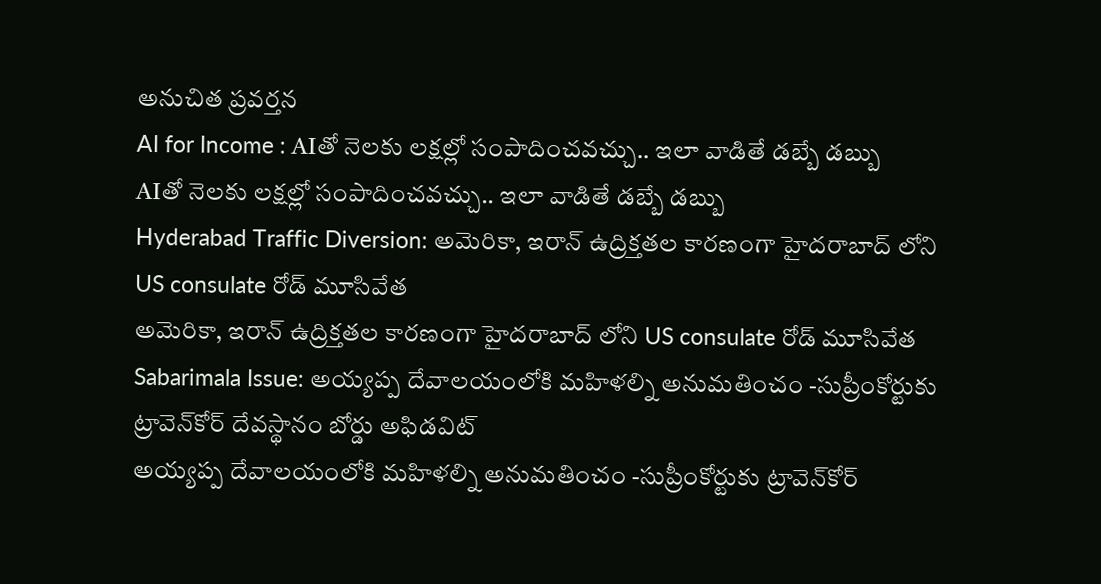అనుచిత ప్ర‌వ‌ర్త‌న
AI for Income : AIతో నెలకు లక్షల్లో సంపాదించవచ్చు.. ఇలా వాడితే డబ్బే డబ్బు
AIతో నెలకు లక్షల్లో సంపాదించవచ్చు.. ఇలా వాడితే డబ్బే డబ్బు
Hyderabad Traffic Diversion: అమెరికా, ఇరాన్ ఉద్రిక్తతల కారణంగా హైదరాబాద్ లోని US consulate రోడ్ మూసివేత
అమెరికా, ఇరాన్ ఉద్రిక్తతల కారణంగా హైదరాబాద్ లోని US consulate రోడ్ మూసివేత
Sabarimala Issue: అయ్యప్ప దేవాలయంలోకి మహిళల్ని అనుమతించం -సుప్రీంకోర్టుకు ట్రావెన్‌కోర్ దేవస్థానం బోర్డు అఫిడవిట్
అయ్యప్ప దేవాలయంలోకి మహిళల్ని అనుమతించం -సుప్రీంకోర్టుకు ట్రావెన్‌కోర్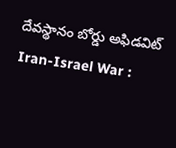దేవస్థానం బోర్డు అఫిడవిట్
Iran-Israel War :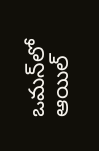ఒమన్‌లో ఆయిల్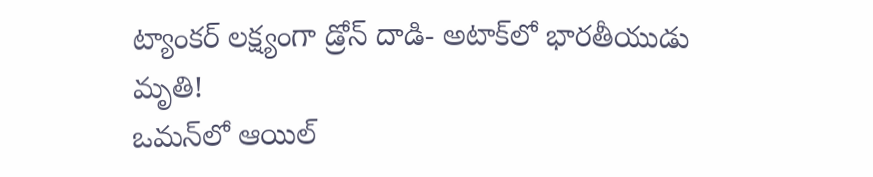ట్యాంకర్ లక్ష్యంగా డ్రోన్ దాడి- అటాక్‌లో భారతీయుడు మృతి!
ఒమన్‌లో ఆయిల్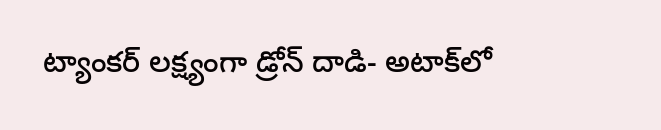ట్యాంకర్ లక్ష్యంగా డ్రోన్ దాడి- అటాక్‌లో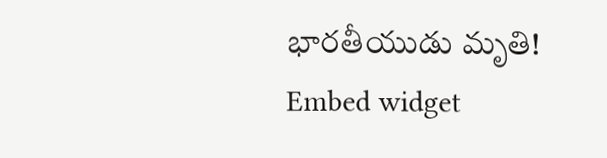భారతీయుడు మృతి!
Embed widget